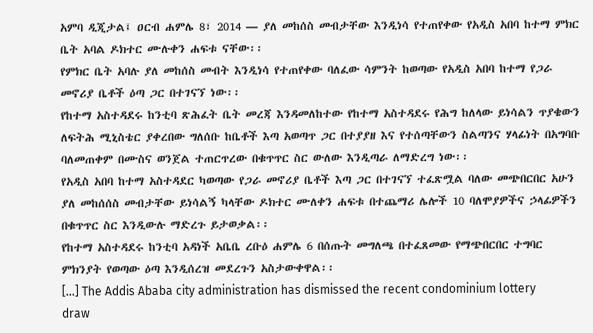አምባ ዲጂታል፤ ዐርብ ሐምሌ 8፣ 2014 ― ያለ መከሰስ መብታቸው እንዲነሳ የተጠየቀው የአዲስ አበባ ከተማ ምክር ቤት አባል ዶክተር ሙሉቀን ሐፍቱ ናቸው፡፡
የምክር ቤት አባሉ ያለ መከሰስ መብት እንዲነሳ የተጠየቀው ባለፈው ሳምንት ከወጣው የአዲስ አበባ ከተማ የጋራ መኖሪያ ቤቶች ዕጣ ጋር በተገናኘ ነው፡፡
የከተማ አስተዳደሩ ከንቲባ ጽሕፈት ቤት መረጃ እንዳመለከተው የከተማ አስተዳደሩ የሕግ ከለላው ይነሳልን ጥያቄውን ለፍትሕ ሚኒስቴር ያቀረበው ግለሰቡ ከቤቶች እጣ አወጣጥ ጋር በተያያዘ እና የተሰጣቸውን ስልጣንና ሃላፊነት በአግባቡ ባለመጠቀም በሙስና ወንጀል ተጠርጥረው በቁጥጥር ስር ውለው እንዲጣራ ለማድረግ ነው፡፡
የአዲስ አበባ ከተማ አስተዳደር ካወጣው የጋራ መኖሪያ ቤቶች እጣ ጋር በተገናኘ ተፈጽሟል ባለው መጭበርበር አሁን ያለ መከሰሰስ መብታቸው ይነሳልኝ ካላቸው ዶክተር ሙለቀን ሐፍቱ በተጨማሪ ሌሎች 10 ባለሞያዎችና ኃላፊዎችን በቁጥጥር ስር እንዲውሉ ማድረጉ ይታወቃል፡፡
የከተማ አስተዳደሩ ከንቲባ አዳነች አቤቤ ረቡዕ ሐምሌ 6 በሰጡት መግለጫ በተፈጸመው የማጭበርበር ተግባር ምክንያት የወጣው ዕጣ እንዲሰረዝ መደረጉን አስታውቀዋል፡፡
[…] The Addis Ababa city administration has dismissed the recent condominium lottery draw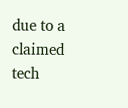due to a claimed tech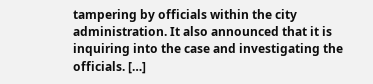tampering by officials within the city administration. It also announced that it is inquiring into the case and investigating the officials. […]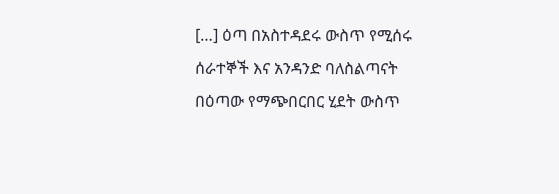[…] ዕጣ በአስተዳደሩ ውስጥ የሚሰሩ ሰራተኞች እና አንዳንድ ባለስልጣናት በዕጣው የማጭበርበር ሂደት ውስጥ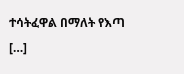ተሳትፈዋል በማለት የእጣ […]